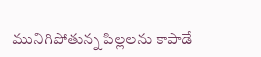మునిగిపోతున్న పిల్లలను కాపాడే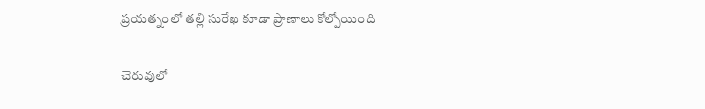ప్రయత్నంలో తల్లి సురేఖ కూడా ప్రాణాలు కోల్పోయింది

చెరువులో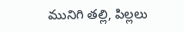మునిగి తల్లి, పిల్లలు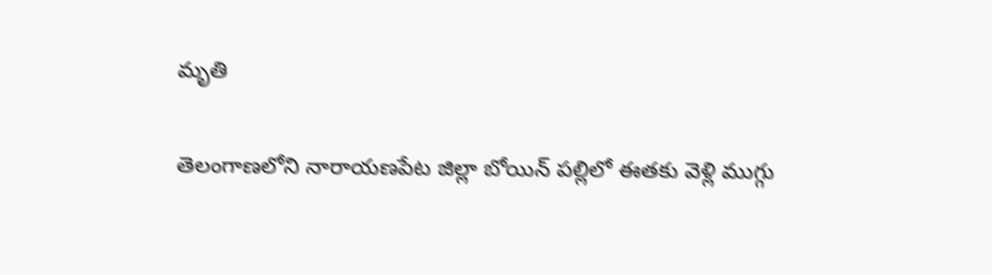మృతి

తెలంగాణలోని నారాయణపేట జిల్లా బోయిన్ పల్లిలో ఈతకు వెళ్లి ముగ్గు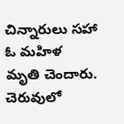చిన్నారులు సహా ఓ మహిళ మృతి చెందారు. చెరువులో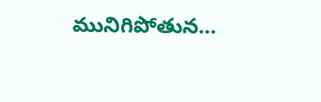మునిగిపోతున…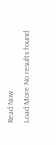Read Now
Load More No results found